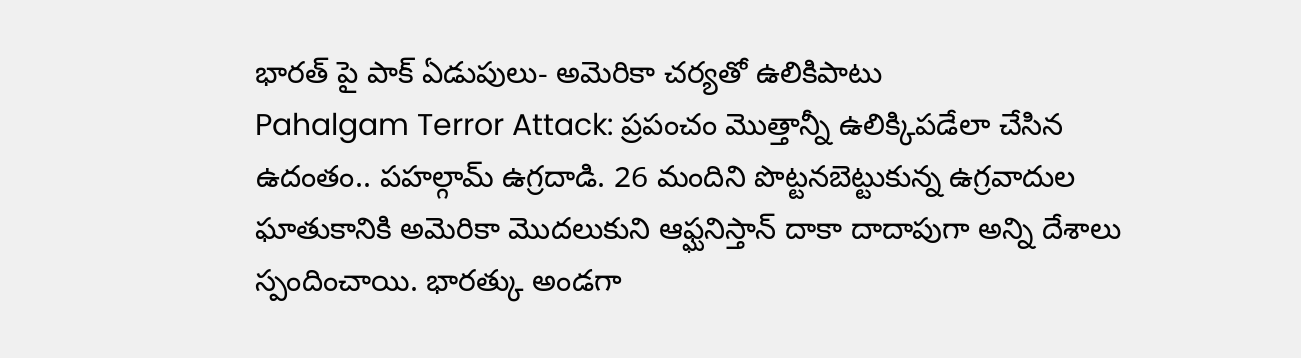భారత్ పై పాక్ ఏడుపులు- అమెరికా చర్యతో ఉలికిపాటు
Pahalgam Terror Attack: ప్రపంచం మొత్తాన్నీ ఉలిక్కిపడేలా చేసిన ఉదంతం.. పహల్గామ్ ఉగ్రదాడి. 26 మందిని పొట్టనబెట్టుకున్న ఉగ్రవాదుల ఘాతుకానికి అమెరికా మొదలుకుని ఆఫ్ఘనిస్తాన్ దాకా దాదాపుగా అన్ని దేశాలు స్పందించాయి. భారత్కు అండగా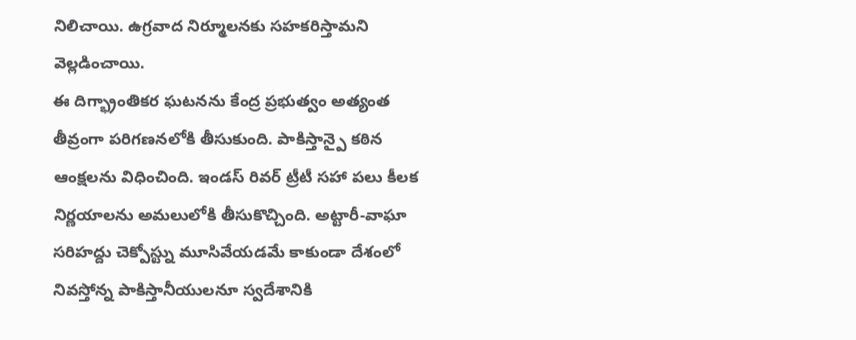నిలిచాయి. ఉగ్రవాద నిర్మూలనకు సహకరిస్తామని వెల్లడించాయి.
ఈ దిగ్భ్రాంతికర ఘటనను కేంద్ర ప్రభుత్వం అత్యంత తీవ్రంగా పరిగణనలోకి తీసుకుంది. పాకిస్తాన్పై కఠిన ఆంక్షలను విధించింది. ఇండస్ రివర్ ట్రీటీ సహా పలు కీలక నిర్ణయాలను అమలులోకి తీసుకొచ్చింది. అట్టారీ-వాఘా సరిహద్దు చెక్పోస్ట్ను మూసివేయడమే కాకుండా దేశంలో నివస్తోన్న పాకిస్తానీయులనూ స్వదేశానికి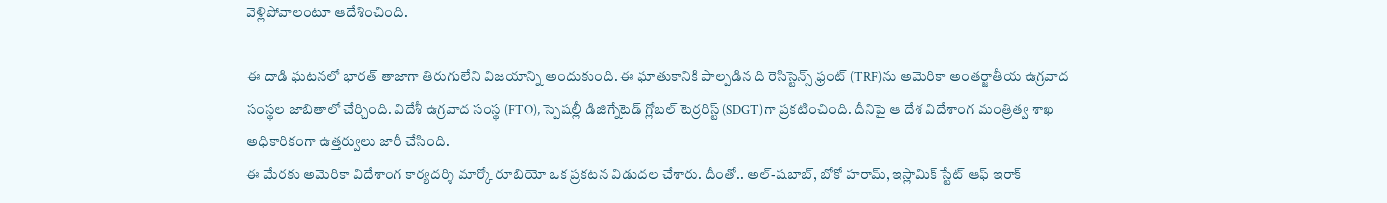వెళ్లిపోవాలంటూ ఆదేశించింది.

ఈ దాడి ఘటనలో భారత్ తాజాగా తిరుగులేని విజయాన్ని అందుకుంది. ఈ ఘాతుకానికి పాల్పడిన ది రెసిస్టెన్స్ ఫ్రంట్ (TRF)ను అమెరికా అంతర్జాతీయ ఉగ్రవాద సంస్థల జాబితాలో చేర్చింది. విదేశీ ఉగ్రవాద సంస్థ (FTO), స్పెషల్లీ డిజిగ్నేటెడ్ గ్లోబల్ టెర్రరిస్ట్ (SDGT)గా ప్రకటించింది. దీనిపై ఆ దేశ విదేశాంగ మంత్రిత్వ శాఖ అధికారికంగా ఉత్తర్వులు జారీ చేసింది.
ఈ మేరకు అమెరికా విదేశాంగ కార్యదర్శి మార్కో రూబియో ఒక ప్రకటన విడుదల చేశారు. దీంతో.. అల్-షబాబ్, బోకో హరామ్, ఇస్లామిక్ స్టేట్ ఆఫ్ ఇరాక్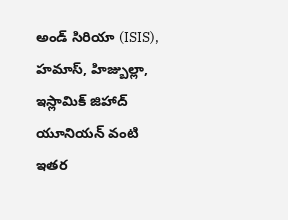అండ్ సిరియా (ISIS), హమాస్, హిజ్బుల్లా, ఇస్లామిక్ జిహాద్ యూనియన్ వంటి ఇతర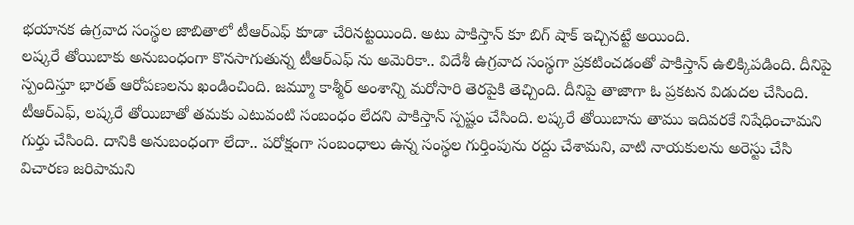భయానక ఉగ్రవాద సంస్థల జాబితాలో టీఆర్ఎఫ్ కూడా చేరినట్టయింది. అటు పాకిస్తాన్ కూ బిగ్ షాక్ ఇచ్చినట్టే అయింది.
లష్కరే తోయిబాకు అనుబంధంగా కొనసాగుతున్న టీఆర్ఎఫ్ ను అమెరికా.. విదేశీ ఉగ్రవాద సంస్థగా ప్రకటించడంతో పాకిస్తాన్ ఉలిక్కిపడింది. దీనిపై స్పందిస్తూ భారత్ ఆరోపణలను ఖండించింది. జమ్మూ కాశ్మీర్ అంశాన్ని మరోసారి తెరపైకి తెచ్చింది. దీనిపై తాజాగా ఓ ప్రకటన విడుదల చేసింది.
టీఆర్ఎఫ్, లష్కరే తోయిబాతో తమకు ఎటువంటి సంబంధం లేదని పాకిస్తాన్ స్పష్టం చేసింది. లష్కరే తోయిబాను తాము ఇదివరకే నిషేధించామని గుర్తు చేసింది. దానికి అనుబంధంగా లేదా.. పరోక్షంగా సంబంధాలు ఉన్న సంస్థల గుర్తింపును రద్దు చేశామని, వాటి నాయకులను అరెస్టు చేసి విచారణ జరిపామని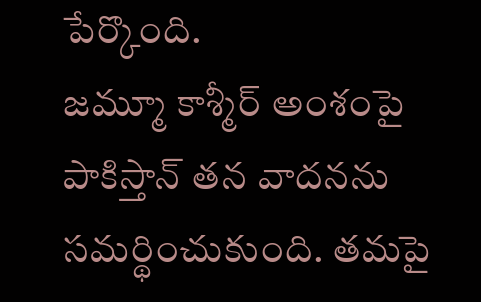పేర్కొంది.
జమ్మూ కాశ్మీర్ అంశంపై పాకిస్తాన్ తన వాదనను సమర్థించుకుంది. తమపై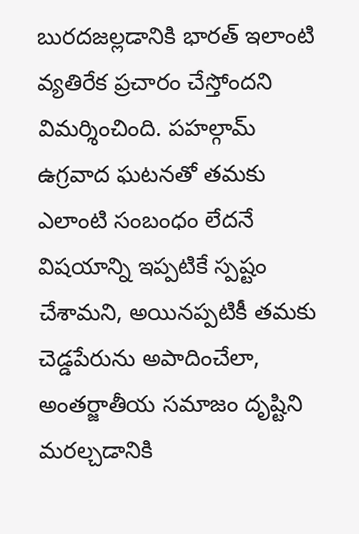బురదజల్లడానికి భారత్ ఇలాంటి వ్యతిరేక ప్రచారం చేస్తోందని విమర్శించింది. పహల్గామ్ ఉగ్రవాద ఘటనతో తమకు ఎలాంటి సంబంధం లేదనే విషయాన్ని ఇప్పటికే స్పష్టం చేశామని, అయినప్పటికీ తమకు చెడ్డపేరును అపాదించేలా, అంతర్జాతీయ సమాజం దృష్టిని మరల్చడానికి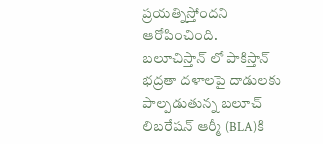ప్రయత్నిస్తోందని ఆరోపించింది.
బలూచిస్తాన్ లో పాకిస్తాన్ భద్రతా దళాలపై దాడులకు పాల్పడుతున్న బలూచ్ లిబరేషన్ ఆర్మీ (BLA)కి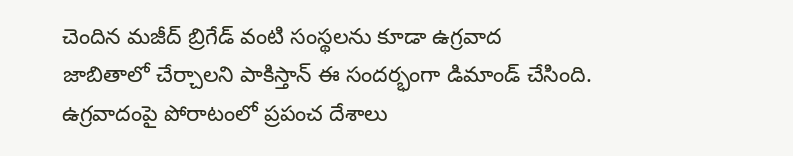చెందిన మజీద్ బ్రిగేడ్ వంటి సంస్థలను కూడా ఉగ్రవాద జాబితాలో చేర్చాలని పాకిస్తాన్ ఈ సందర్భంగా డిమాండ్ చేసింది. ఉగ్రవాదంపై పోరాటంలో ప్రపంచ దేశాలు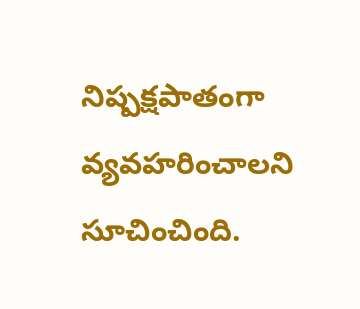నిష్పక్షపాతంగా వ్యవహరించాలని సూచించింది.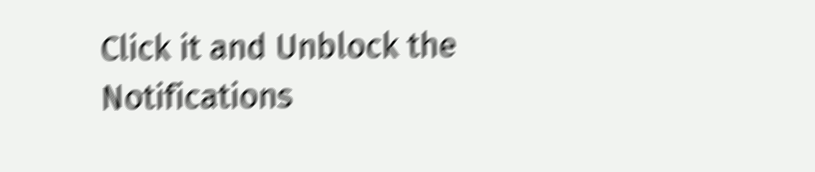Click it and Unblock the Notifications